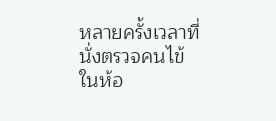หลายครั้งเวลาที่นั่งตรวจคนไข้ในห้อ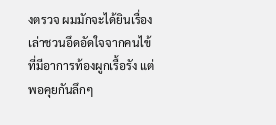งตรวจ ผมมักจะได้ยินเรื่องเล่าชวนอึดอัดใจจากคนไข้ที่มีอาการท้องผูกเรื้อรัง แต่พอคุยกันลึกๆ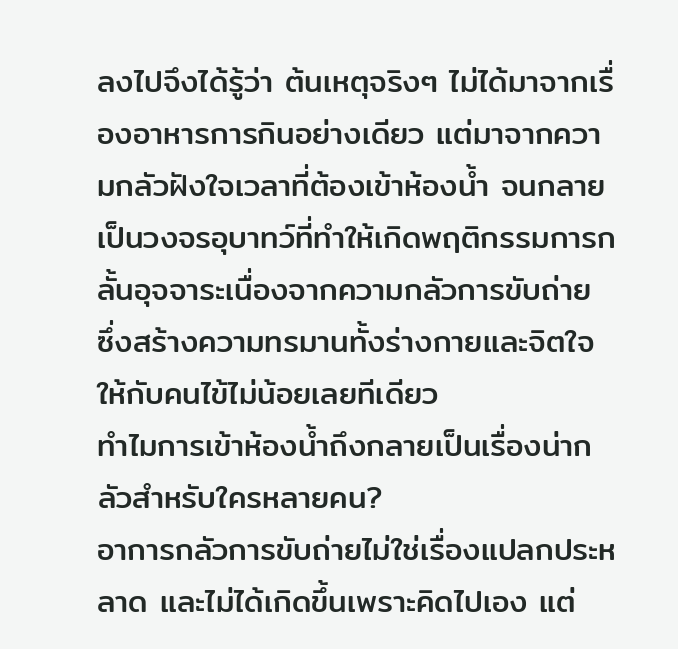ลงไปจึงได้รู้ว่า ต้นเหตุจริงๆ ไม่ได้มาจากเรื่องอาหารการกินอย่างเดียว แต่มาจากความกลัวฝังใจเวลาที่ต้องเข้าห้องน้ำ จนกลายเป็นวงจรอุบาทว์ที่ทำให้เกิดพฤติกรรมการกลั้นอุจจาระเนื่องจากความกลัวการขับถ่าย ซึ่งสร้างความทรมานทั้งร่างกายและจิตใจให้กับคนไข้ไม่น้อยเลยทีเดียว
ทำไมการเข้าห้องน้ำถึงกลายเป็นเรื่องน่ากลัวสำหรับใครหลายคน?
อาการกลัวการขับถ่ายไม่ใช่เรื่องแปลกประหลาด และไม่ได้เกิดขึ้นเพราะคิดไปเอง แต่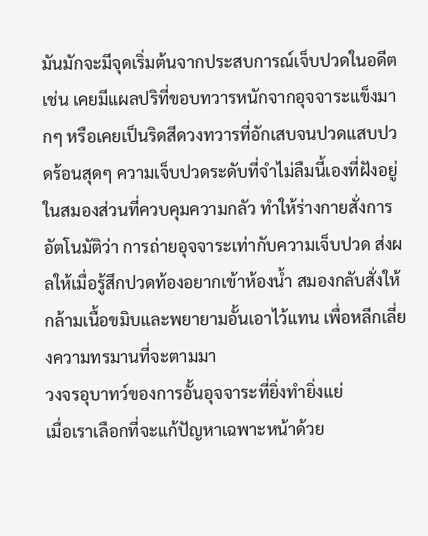มันมักจะมีจุดเริ่มต้นจากประสบการณ์เจ็บปวดในอดีต เช่น เคยมีแผลปริที่ขอบทวารหนักจากอุจจาระแข็งมากๆ หรือเคยเป็นริดสีดวงทวารที่อักเสบจนปวดแสบปวดร้อนสุดๆ ความเจ็บปวดระดับที่จำไม่ลืมนี้เองที่ฝังอยู่ในสมองส่วนที่ควบคุมความกลัว ทำให้ร่างกายสั่งการอัตโนมัติว่า การถ่ายอุจจาระเท่ากับความเจ็บปวด ส่งผลให้เมื่อรู้สึกปวดท้องอยากเข้าห้องน้ำ สมองกลับสั่งให้กล้ามเนื้อขมิบและพยายามอั้นเอาไว้แทน เพื่อหลีกเลี่ยงความทรมานที่จะตามมา
วงจรอุบาทว์ของการอั้นอุจจาระที่ยิ่งทำยิ่งแย่
เมื่อเราเลือกที่จะแก้ปัญหาเฉพาะหน้าด้วย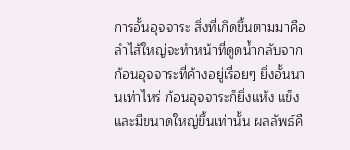การอั้นอุจจาระ สิ่งที่เกิดขึ้นตามมาคือ ลำไส้ใหญ่จะทำหน้าที่ดูดน้ำกลับจากก้อนอุจจาระที่ค้างอยู่เรื่อยๆ ยิ่งอั้นนานเท่าไหร่ ก้อนอุจจาระก็ยิ่งแห้ง แข็ง และมีขนาดใหญ่ขึ้นเท่านั้น ผลลัพธ์คื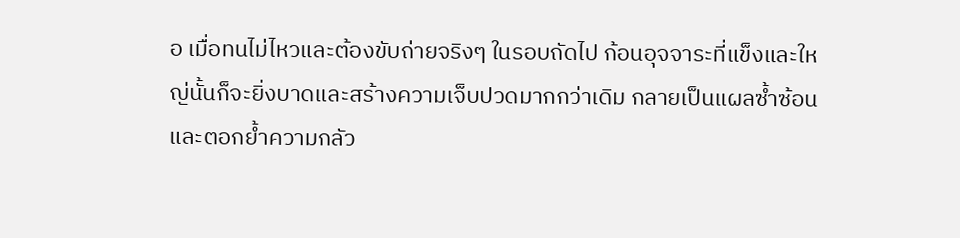อ เมื่อทนไม่ไหวและต้องขับถ่ายจริงๆ ในรอบถัดไป ก้อนอุจจาระที่แข็งและใหญ่นั้นก็จะยิ่งบาดและสร้างความเจ็บปวดมากกว่าเดิม กลายเป็นแผลซ้ำซ้อน และตอกย้ำความกลัว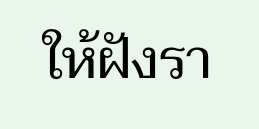ให้ฝังรา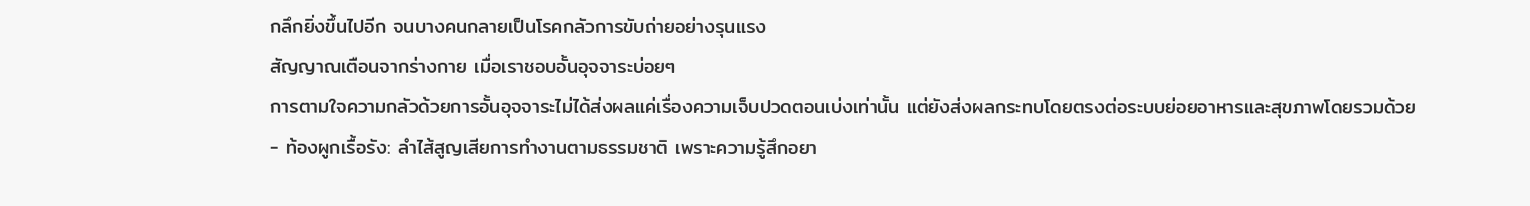กลึกยิ่งขึ้นไปอีก จนบางคนกลายเป็นโรคกลัวการขับถ่ายอย่างรุนแรง
สัญญาณเตือนจากร่างกาย เมื่อเราชอบอั้นอุจจาระบ่อยๆ
การตามใจความกลัวด้วยการอั้นอุจจาระไม่ได้ส่งผลแค่เรื่องความเจ็บปวดตอนเบ่งเท่านั้น แต่ยังส่งผลกระทบโดยตรงต่อระบบย่อยอาหารและสุขภาพโดยรวมด้วย
- ท้องผูกเรื้อรัง: ลำไส้สูญเสียการทำงานตามธรรมชาติ เพราะความรู้สึกอยา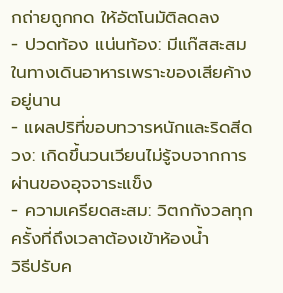กถ่ายถูกกด ให้อัตโนมัติลดลง
- ปวดท้อง แน่นท้อง: มีแก๊สสะสมในทางเดินอาหารเพราะของเสียค้างอยู่นาน
- แผลปริที่ขอบทวารหนักและริดสีดวง: เกิดขึ้นวนเวียนไม่รู้จบจากการผ่านของอุจจาระแข็ง
- ความเครียดสะสม: วิตกกังวลทุกครั้งที่ถึงเวลาต้องเข้าห้องน้ำ
วิธีปรับค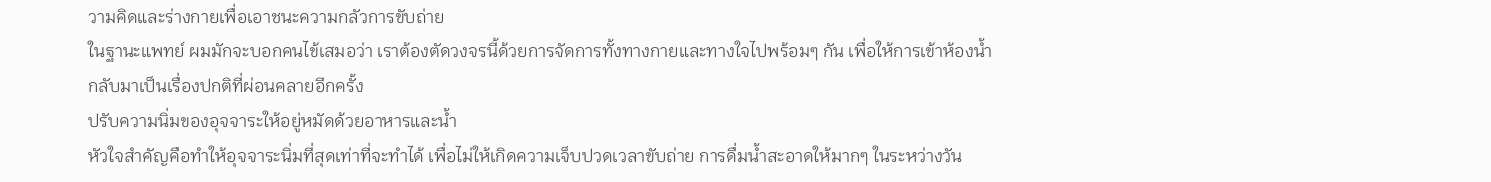วามคิดและร่างกายเพื่อเอาชนะความกลัวการขับถ่าย
ในฐานะแพทย์ ผมมักจะบอกคนไข้เสมอว่า เราต้องตัดวงจรนี้ด้วยการจัดการทั้งทางกายและทางใจไปพร้อมๆ กัน เพื่อให้การเข้าห้องน้ำกลับมาเป็นเรื่องปกติที่ผ่อนคลายอีกครั้ง
ปรับความนิ่มของอุจจาระให้อยู่หมัดด้วยอาหารและน้ำ
หัวใจสำคัญคือทำให้อุจจาระนิ่มที่สุดเท่าที่จะทำได้ เพื่อไม่ให้เกิดความเจ็บปวดเวลาขับถ่าย การดื่มน้ำสะอาดให้มากๆ ในระหว่างวัน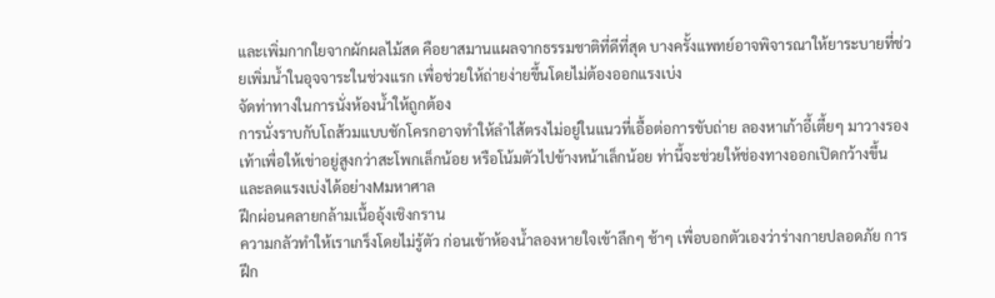และเพิ่มกากใยจากผักผลไม้สด คือยาสมานแผลจากธรรมชาติที่ดีที่สุด บางครั้งแพทย์อาจพิจารณาให้ยาระบายที่ช่วยเพิ่มน้ำในอุจจาระในช่วงแรก เพื่อช่วยให้ถ่ายง่ายขึ้นโดยไม่ต้องออกแรงเบ่ง
จัดท่าทางในการนั่งห้องน้ำให้ถูกต้อง
การนั่งราบกับโถส้วมแบบชักโครกอาจทำให้ลำไส้ตรงไม่อยู่ในแนวที่เอื้อต่อการขับถ่าย ลองหาเก้าอี้เตี้ยๆ มาวางรองเท้าเพื่อให้เข่าอยู่สูงกว่าสะโพกเล็กน้อย หรือโน้มตัวไปข้างหน้าเล็กน้อย ท่านี้จะช่วยให้ช่องทางออกเปิดกว้างขึ้น และลดแรงเบ่งได้อย่างMมหาศาล
ฝึกผ่อนคลายกล้ามเนื้ออุ้งเชิงกราน
ความกลัวทำให้เราเกร็งโดยไม่รู้ตัว ก่อนเข้าห้องน้ำลองหายใจเข้าลึกๆ ช้าๆ เพื่อบอกตัวเองว่าร่างกายปลอดภัย การฝึก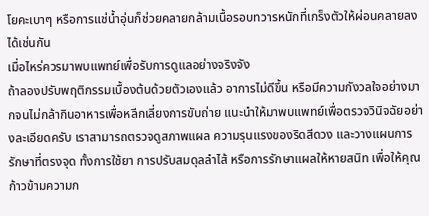โยคะเบาๆ หรือการแช่น้ำอุ่นก็ช่วยคลายกล้ามเนื้อรอบทวารหนักที่เกร็งตัวให้ผ่อนคลายลงได้เช่นกัน
เมื่อไหร่ควรมาพบแพทย์เพื่อรับการดูแลอย่างจริงจัง
ถ้าลองปรับพฤติกรรมเบื้องต้นด้วยตัวเองแล้ว อาการไม่ดีขึ้น หรือมีความกังวลใจอย่างมากจนไม่กล้ากินอาหารเพื่อหลีกเลี่ยงการขับถ่าย แนะนำให้มาพบแพทย์เพื่อตรวจวินิจฉัยอย่างละเอียดครับ เราสามารถตรวจดูสภาพแผล ความรุนแรงของริดสีดวง และวางแผนการรักษาที่ตรงจุด ทั้งการใช้ยา การปรับสมดุลลำไส้ หรือการรักษาแผลให้หายสนิท เพื่อให้คุณก้าวข้ามความก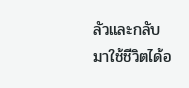ลัวและกลับมาใช้ชีวิตได้อ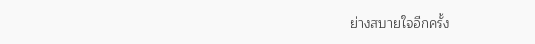ย่างสบายใจอีกครั้ง